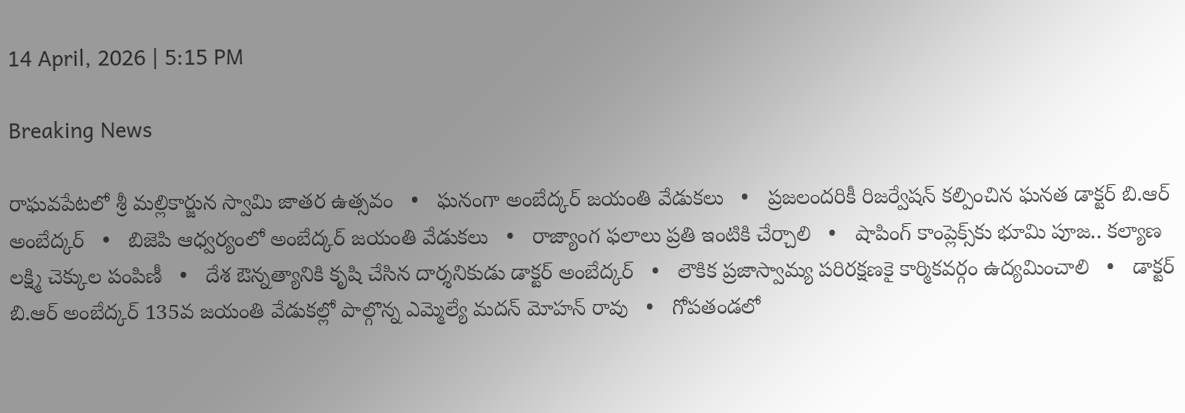14 April, 2026 | 5:15 PM

Breaking News

రాఘవపేటలో శ్రీ మల్లికార్జున స్వామి జాతర ఉత్సవం   •   ఘనంగా అంబేద్కర్ జయంతి వేడుకలు   •   ప్రజలందరికీ రిజర్వేషన్ కల్పించిన ఘనత డాక్టర్ బి.ఆర్ అంబేద్కర్   •   బిజెపి ఆధ్వర్యంలో అంబేద్కర్ జయంతి వేడుకలు   •   రాజ్యాంగ ఫలాలు ప్రతి ఇంటికి చేర్చాలి   •   షాపింగ్ కాంప్లెక్స్‌కు భూమి పూజ.. కల్యాణ లక్ష్మి చెక్కుల పంపిణీ   •   దేశ ఔన్నత్యానికి కృషి చేసిన దార్శనికుడు డాక్టర్ అంబేద్కర్   •   లౌకిక ప్రజాస్వామ్య పరిరక్షణకై కార్మికవర్గం ఉద్యమించాలి   •   డాక్టర్ బి.ఆర్ అంబేద్కర్ 135వ జయంతి వేడుకల్లో పాల్గొన్న ఎమ్మెల్యే మదన్ మోహన్ రావు   •   గోపతండలో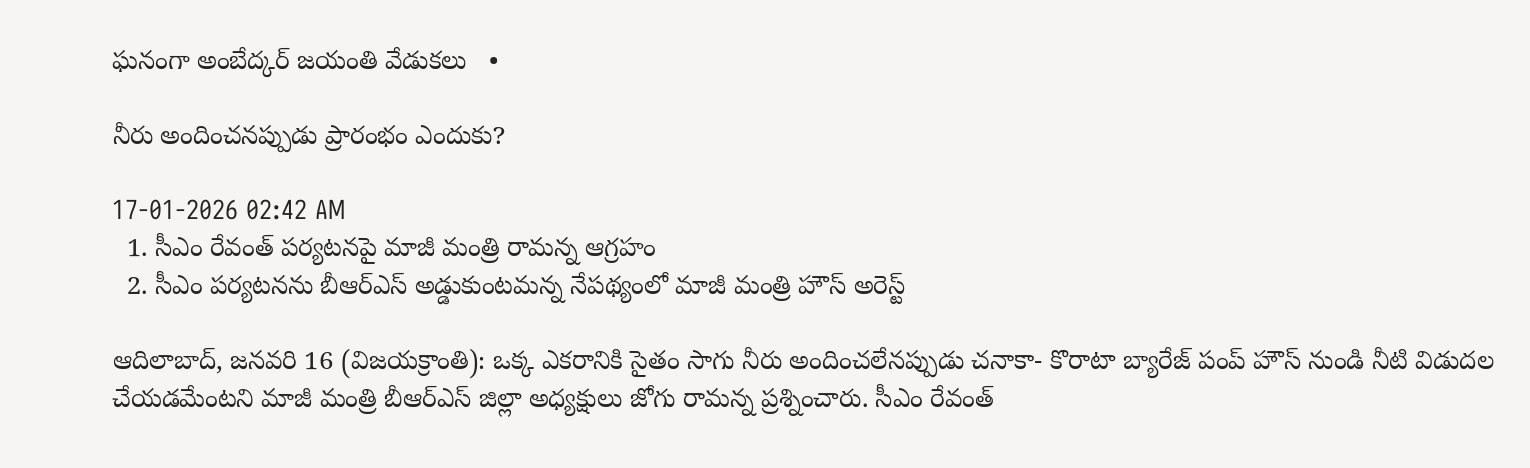ఘనంగా అంబేద్కర్ జయంతి వేడుకలు   •

నీరు అందించనప్పుడు ప్రారంభం ఎందుకు?

17-01-2026 02:42 AM
  1. సీఎం రేవంత్ పర్యటనపై మాజీ మంత్రి రామన్న ఆగ్రహం
  2. సీఎం పర్యటనను బీఆర్‌ఎస్ అడ్డుకుంటమన్న నేపథ్యంలో మాజీ మంత్రి హౌస్ అరెస్ట్

ఆదిలాబాద్, జనవరి 16 (విజయక్రాంతి): ఒక్క ఎకరానికి సైతం సాగు నీరు అందించలేనప్పుడు చనాకా- కొరాటా బ్యారేజ్ పంప్ హౌస్ నుండి నీటి విడుదల చేయడమేంటని మాజీ మంత్రి బీఆర్‌ఎస్ జిల్లా అధ్యక్షులు జోగు రామన్న ప్రశ్నించారు. సీఎం రేవంత్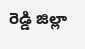రెడ్డి జిల్లా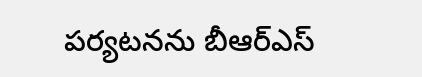పర్యటనను బీఆర్‌ఎస్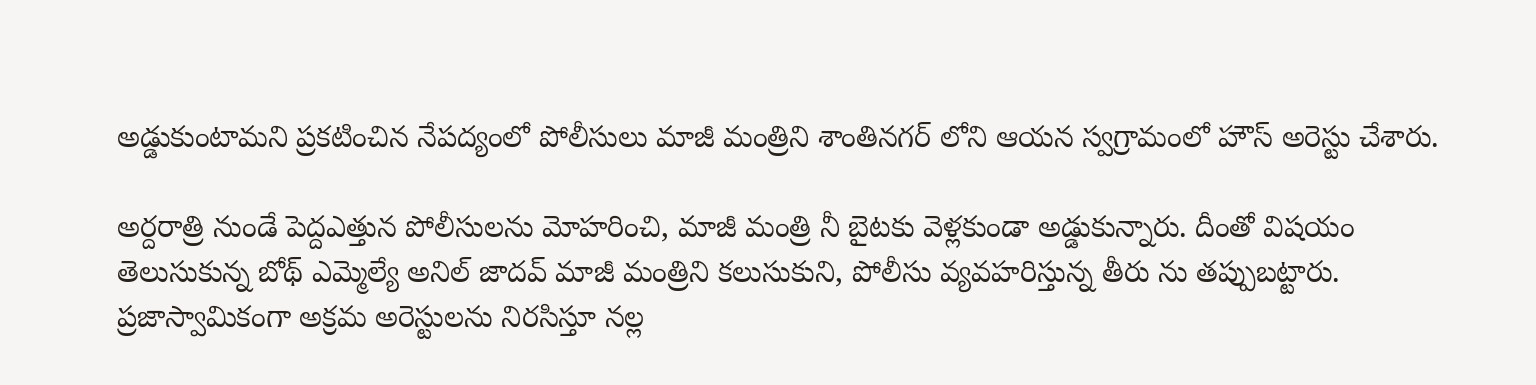అడ్డుకుంటామని ప్రకటించిన నేపద్యంలో పోలీసులు మాజీ మంత్రిని శాంతినగర్ లోని ఆయన స్వగ్రామంలో హౌస్ అరెస్టు చేశారు.

అర్దరాత్రి నుండే పెద్దఎత్తున పోలీసులను మోహరించి, మాజీ మంత్రి నీ బైటకు వెళ్లకుండా అడ్డుకున్నారు. దీంతో విషయం తెలుసుకున్న బోథ్ ఎమ్మెల్యే అనిల్ జాదవ్ మాజీ మంత్రిని కలుసుకుని, పోలీసు వ్యవహరిస్తున్న తీరు ను తప్పుబట్టారు. ప్రజాస్వామికంగా అక్రమ అరెస్టులను నిరసిస్తూ నల్ల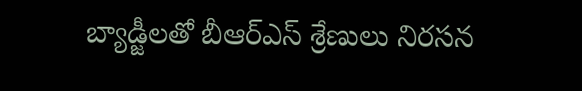బ్యాడ్జీలతో బీఆర్‌ఎస్ శ్రేణులు నిరసన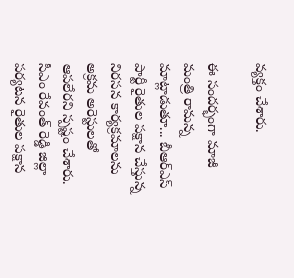వ్యక్తం చేశారు.

ఈ సందర్భంగా మాజీ మంత్రి రామన్న మాట్లాడుతూ... బీఆర్‌ఎస్ పార్టీ రైతుల పక్షాన చేస్తున్న నిరసన కార్యక్రమాలను అక్రమ అరెస్టులతో ఆపలేరని స్పష్టం చేశారు. సీఎం రేవంత్ రెడ్డి జిల్లా పర్యటన రైతుల పక్షాన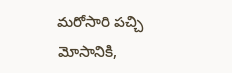మరోసారి పచ్చి మోసానికి,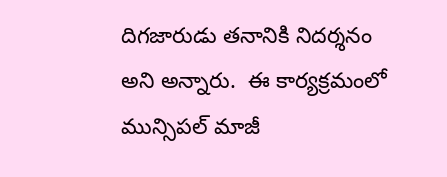దిగజారుడు తనానికి నిదర్శనం అని అన్నారు.  ఈ కార్యక్రమంలో మున్సిపల్ మాజీ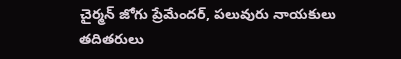చైర్మన్ జోగు ప్రేమేందర్, పలువురు నాయకులు తదితరులు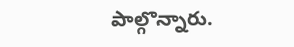పాల్గొన్నారు.